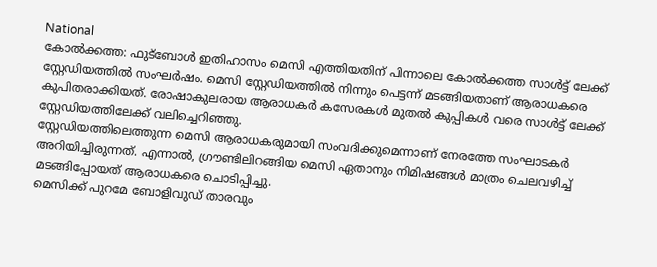National
കോൽക്കത്ത: ഫുട്ബോൾ ഇതിഹാസം മെസി എത്തിയതിന് പിന്നാലെ കോൽക്കത്ത സാൾട്ട് ലേക്ക് സ്റ്റേഡിയത്തിൽ സംഘർഷം. മെസി സ്റ്റേഡിയത്തിൽ നിന്നും പെട്ടന്ന് മടങ്ങിയതാണ് ആരാധകരെ കുപിതരാക്കിയത്. രോഷാകുലരായ ആരാധകർ കസേരകൾ മുതൽ കുപ്പികൾ വരെ സാൾട്ട് ലേക്ക് സ്റ്റേഡിയത്തിലേക്ക് വലിച്ചെറിഞ്ഞു.
സ്റ്റേഡിയത്തിലെത്തുന്ന മെസി ആരാധകരുമായി സംവദിക്കുമെന്നാണ് നേരത്തേ സംഘാടകർ അറിയിച്ചിരുന്നത്. എന്നാൽ, ഗ്രൗണ്ടിലിറങ്ങിയ മെസി ഏതാനും നിമിഷങ്ങൾ മാത്രം ചെലവഴിച്ച് മടങ്ങിപ്പോയത് ആരാധകരെ ചൊടിപ്പിച്ചു.
മെസിക്ക് പുറമേ ബോളിവുഡ് താരവും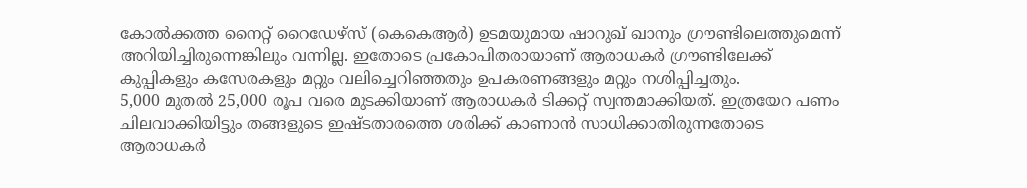കോൽക്കത്ത നൈറ്റ് റൈഡേഴ്സ് (കെകെആർ) ഉടമയുമായ ഷാറുഖ് ഖാനും ഗ്രൗണ്ടിലെത്തുമെന്ന് അറിയിച്ചിരുന്നെങ്കിലും വന്നില്ല. ഇതോടെ പ്രകോപിതരായാണ് ആരാധകർ ഗ്രൗണ്ടിലേക്ക് കുപ്പികളും കസേരകളും മറ്റും വലിച്ചെറിഞ്ഞതും ഉപകരണങ്ങളും മറ്റും നശിപ്പിച്ചതും.
5,000 മുതൽ 25,000 രൂപ വരെ മുടക്കിയാണ് ആരാധകർ ടിക്കറ്റ് സ്വന്തമാക്കിയത്. ഇത്രയേറ പണം ചിലവാക്കിയിട്ടും തങ്ങളുടെ ഇഷ്ടതാരത്തെ ശരിക്ക് കാണാൻ സാധിക്കാതിരുന്നതോടെ ആരാധകർ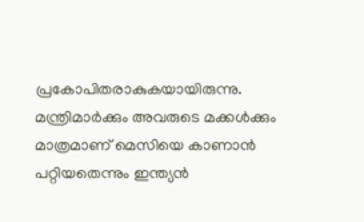പ്രകോപിതരാകുകയായിരുന്നു.
മന്ത്രിമാർക്കും അവരുടെ മക്കൾക്കും മാത്രമാണ് മെസിയെ കാണാൻ പറ്റിയതെന്നും ഇന്ത്യൻ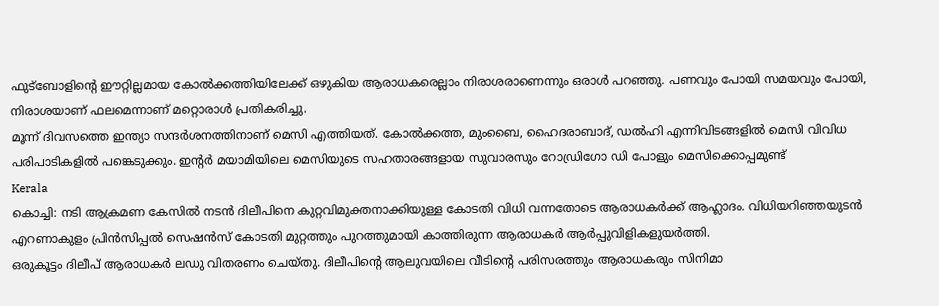ഫുട്ബോളിന്റെ ഈറ്റില്ലമായ കോൽക്കത്തിയിലേക്ക് ഒഴുകിയ ആരാധകരെല്ലാം നിരാശരാണെന്നും ഒരാൾ പറഞ്ഞു. പണവും പോയി സമയവും പോയി, നിരാശയാണ് ഫലമെന്നാണ് മറ്റൊരാൾ പ്രതികരിച്ചു.
മൂന്ന് ദിവസത്തെ ഇന്ത്യാ സന്ദർശനത്തിനാണ് മെസി എത്തിയത്. കോൽക്കത്ത, മുംബൈ, ഹൈദരാബാദ്, ഡൽഹി എന്നിവിടങ്ങളിൽ മെസി വിവിധ പരിപാടികളിൽ പങ്കെടുക്കും. ഇന്റർ മയാമിയിലെ മെസിയുടെ സഹതാരങ്ങളായ സുവാരസും റോഡ്രിഗോ ഡി പോളും മെസിക്കൊപ്പമുണ്ട്
Kerala
കൊച്ചി: നടി ആക്രമണ കേസിൽ നടൻ ദിലീപിനെ കുറ്റവിമുക്തനാക്കിയുള്ള കോടതി വിധി വന്നതോടെ ആരാധകർക്ക് ആഹ്ലാദം. വിധിയറിഞ്ഞയുടൻ എറണാകുളം പ്രിൻസിപ്പൽ സെഷൻസ് കോടതി മുറ്റത്തും പുറത്തുമായി കാത്തിരുന്ന ആരാധകർ ആർപ്പുവിളികളുയർത്തി.
ഒരുകൂട്ടം ദിലീപ് ആരാധകർ ലഡു വിതരണം ചെയ്തു. ദിലീപിന്റെ ആലുവയിലെ വീടിന്റെ പരിസരത്തും ആരാധകരും സിനിമാ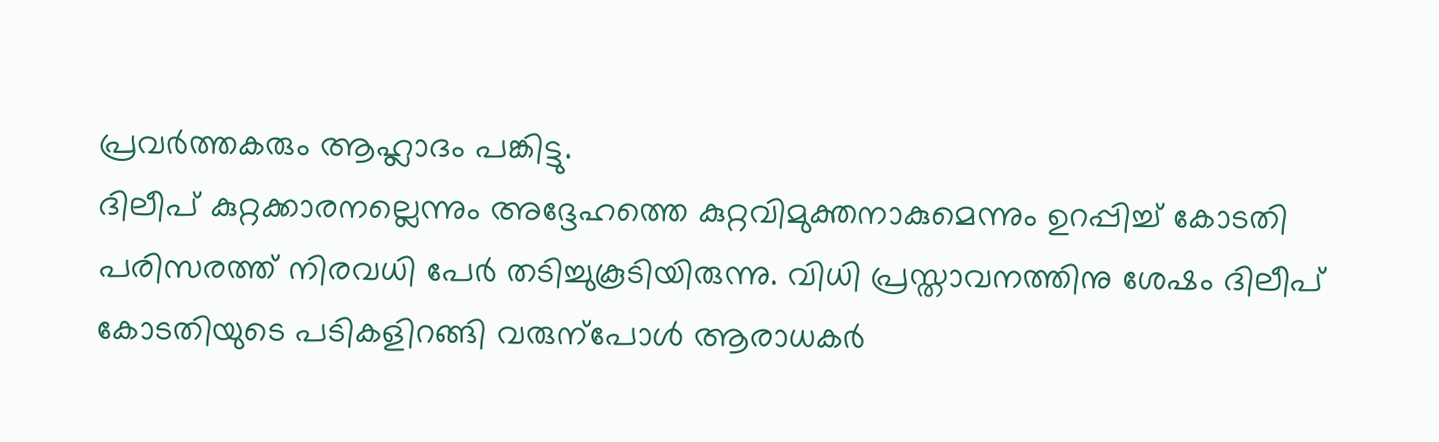പ്രവർത്തകരും ആഹ്ലാദം പങ്കിട്ടു.
ദിലീപ് കുറ്റക്കാരനല്ലെന്നും അദ്ദേഹത്തെ കുറ്റവിമുക്തനാകുമെന്നും ഉറപ്പിച്ച് കോടതി പരിസരത്ത് നിരവധി പേർ തടിച്ചുകൂടിയിരുന്നു. വിധി പ്രസ്താവനത്തിനു ശേഷം ദിലീപ് കോടതിയുടെ പടികളിറങ്ങി വരുന്പോൾ ആരാധകർ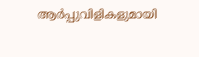ആർപ്പുവിളികളുമായി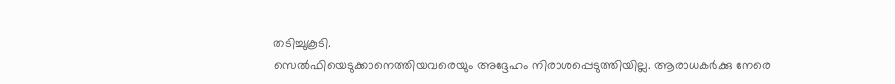തടിച്ചുകൂടി.
സെൽഫിയെടുക്കാനെത്തിയവരെയും അദ്ദേഹം നിരാശപ്പെടുത്തിയില്ല. ആരാധകർക്കു നേരെ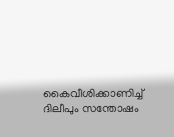കൈവീശിക്കാണിച്ച് ദിലീപും സന്തോഷം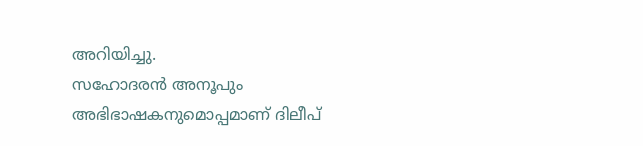അറിയിച്ചു.
സഹോദരൻ അനൂപും അഭിഭാഷകനുമൊപ്പമാണ് ദിലീപ്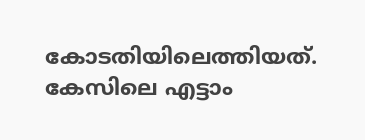കോടതിയിലെത്തിയത്. കേസിലെ എട്ടാം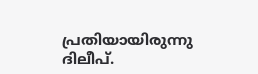പ്രതിയായിരുന്നു ദിലീപ്.